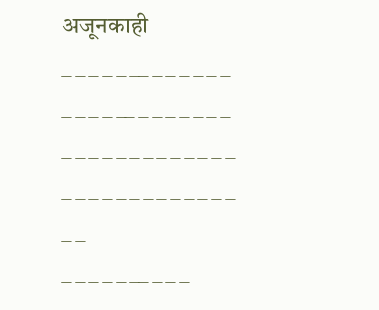अजूनकाही
_ _ _ _ _ __ _ _ _ _ _ _ _ _ _ _ __ _ _ _ _ _ _ _ _ _ _ _ _ _ _ _ _ _ _ _ _ _ _ _ _ _ _ _ _ _ _ _ _ _ _ _
_ _ _ _ _ __ _ _ _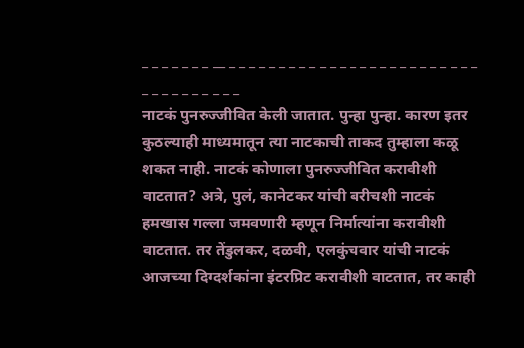_ _ _ _ _ _ _ __ _ _ _ _ _ _ _ _ _ _ _ _ _ _ _ _ _ _ _ _ _ _ _ _ _ _ _ _ _ _ _ _ _ _ _
नाटकं पुनरुज्जीवित केली जातात. पुन्हा पुन्हा. कारण इतर कुठल्याही माध्यमातून त्या नाटकाची ताकद तुम्हाला कळू शकत नाही. नाटकं कोणाला पुनरुज्जीवित करावीशी वाटतात? अत्रे, पुलं, कानेटकर यांची बरीचशी नाटकं हमखास गल्ला जमवणारी म्हणून निर्मात्यांना करावीशी वाटतात. तर तेंडुलकर, दळवी, एलकुंचवार यांची नाटकं आजच्या दिग्दर्शकांना इंटरप्रिट करावीशी वाटतात, तर काही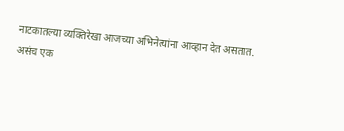नाटकातल्या व्यक्तिरेखा आजच्या अभिनेत्यांना आव्हान देत असतात.
असंच एक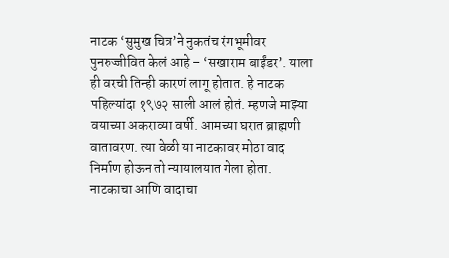नाटक ‘सुमुख चित्र’ने नुकतंच रंगभूमीवर पुनरुज्जीवित केलं आहे – ‘सखाराम बाईंडर’. याला ही वरची तिन्ही कारणं लागू होतात. हे नाटक पहिल्यांदा १९७२ साली आलं होतं. म्हणजे माझ्या वयाच्या अकराव्या वर्षी. आमच्या घरात ब्राह्मणी वातावरण. त्या वेळी या नाटकावर मोठा वाद निर्माण होऊन तो न्यायालयात गेला होता. नाटकाचा आणि वादाचा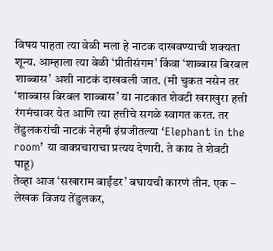विषय पाहता त्या वेळी मला हे नाटक दाखवण्याची शक्यता शून्य. आम्हाला त्या वेळी ‘प्रीतीसंगम’ किंवा ‘शाब्बास बिरबल शाब्बास’ अशी नाटकं दाखवली जात. (मी चुकत नसेन तर ‘शाब्बास बिरबल शाब्बास’ या नाटकात शेवटी खराखुरा हत्ती रंगमंचावर येत आणि त्या हत्तीचे सगळे स्वागत करत. तर तेंडुलकरांची नाटकं नेहमी इंग्रजीतल्या ‘Elephant in the room’ या वाक्प्रचाराचा प्रत्यय देणारी. ते काय ते शेवटी पाहू)
तेव्हा आज ‘सखाराम बाईंडर’ बघायची कारणं तीन. एक – लेखक विजय तेंडुलकर,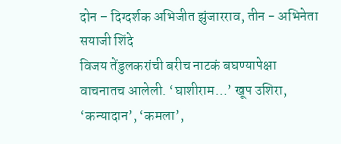दोन – दिग्दर्शक अभिजीत झुंजारराव, तीन - अभिनेता सयाजी शिंदे
विजय तेंडुलकरांची बरीच नाटकं बघण्यापेक्षा वाचनातच आलेली. ‘घाशीराम…’ खूप उशिरा, ‘कन्यादान’, ‘कमला’,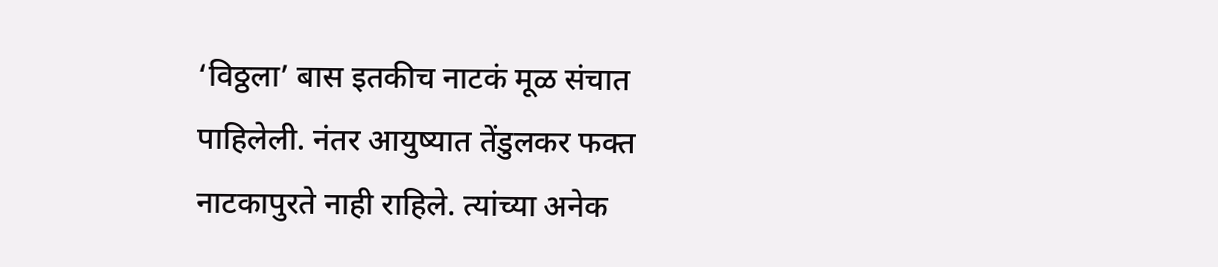‘विठ्ठला’ बास इतकीच नाटकं मूळ संचात पाहिलेली. नंतर आयुष्यात तेंडुलकर फक्त नाटकापुरते नाही राहिले. त्यांच्या अनेक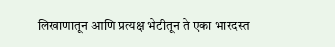लिखाणातून आणि प्रत्यक्ष भेटीतून ते एका भारदस्त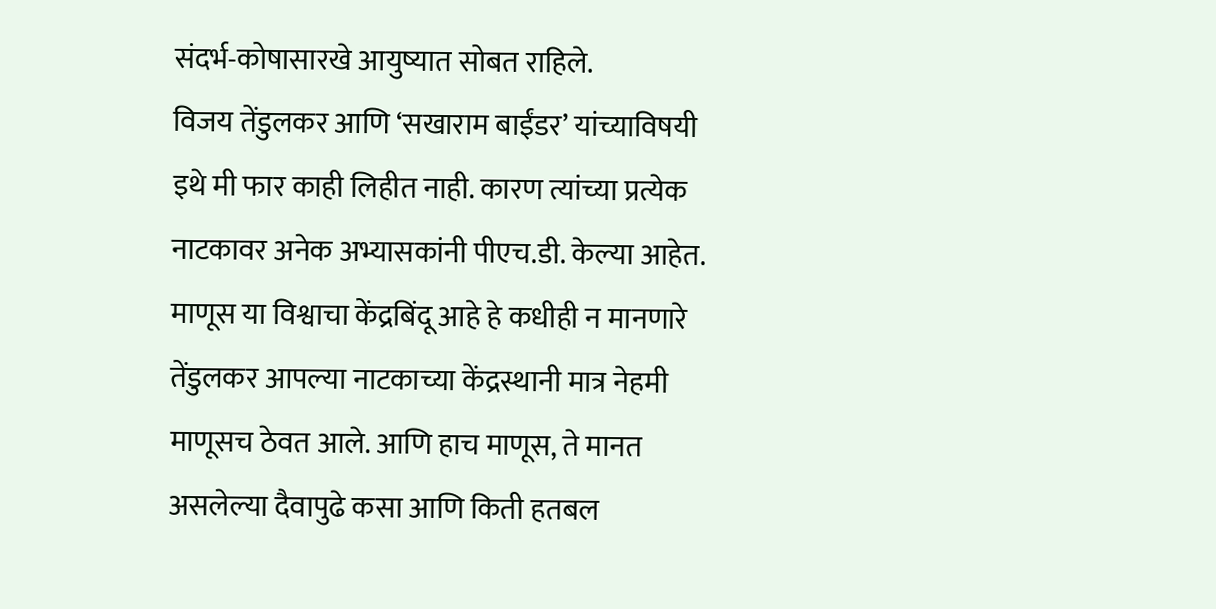संदर्भ-कोषासारखे आयुष्यात सोबत राहिले.
विजय तेंडुलकर आणि ‘सखाराम बाईंडर’ यांच्याविषयी इथे मी फार काही लिहीत नाही. कारण त्यांच्या प्रत्येक नाटकावर अनेक अभ्यासकांनी पीएच.डी. केल्या आहेत. माणूस या विश्वाचा केंद्रबिंदू आहे हे कधीही न मानणारे तेंडुलकर आपल्या नाटकाच्या केंद्रस्थानी मात्र नेहमी माणूसच ठेवत आले. आणि हाच माणूस, ते मानत असलेल्या दैवापुढे कसा आणि किती हतबल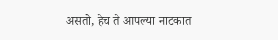असतो, हेच ते आपल्या नाटकात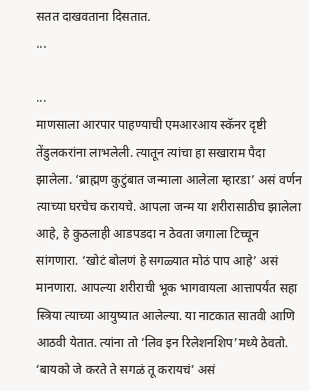सतत दाखवताना दिसतात.
...

...
माणसाला आरपार पाहण्याची एमआरआय स्कॅनर दृष्टी तेंडुलकरांना लाभलेली. त्यातून त्यांचा हा सखाराम पैदा झालेला. ‘ब्राह्मण कुटुंबात जन्माला आलेला म्हारडा’ असं वर्णन त्याच्या घरचेच करायचे. आपला जन्म या शरीरासाठीच झालेला आहे, हे कुठलाही आडपडदा न ठेवता जगाला टिच्चून सांगणारा. ‘खोटं बोलणं हे सगळ्यात मोठं पाप आहे’ असं मानणारा. आपल्या शरीराची भूक भागवायला आत्तापर्यंत सहा स्त्रिया त्याच्या आयुष्यात आलेल्या. या नाटकात सातवी आणि आठवी येतात. त्यांना तो ‘लिव इन रिलेशनशिप’मध्ये ठेवतो. ‘बायको जे करते ते सगळं तू करायचं’ असं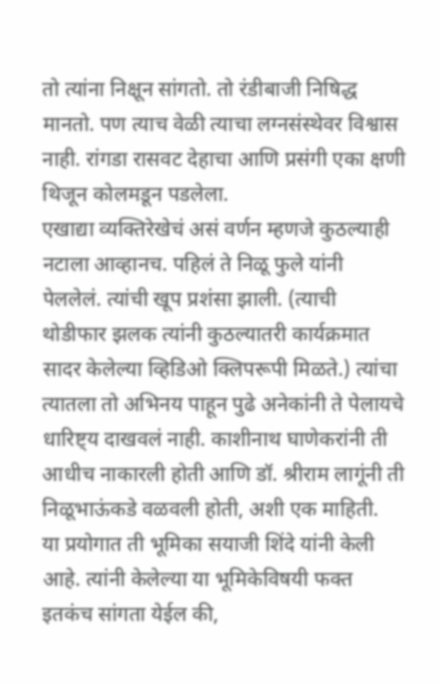तो त्यांना निक्षून सांगतो. तो रंडीबाजी निषिद्ध मानतो. पण त्याच वेळी त्याचा लग्नसंस्थेवर विश्वास नाही. रांगडा रासवट देहाचा आणि प्रसंगी एका क्षणी थिजून कोलमडून पडलेला.
एखाद्या व्यक्तिरेखेचं असं वर्णन म्हणजे कुठल्याही नटाला आव्हानच. पहिलं ते निळू फुले यांनी पेललेलं. त्यांची खूप प्रशंसा झाली. (त्याची थोडीफार झलक त्यांनी कुठल्यातरी कार्यक्रमात सादर केलेल्या व्हिडिओ क्लिपरूपी मिळते.) त्यांचा त्यातला तो अभिनय पाहून पुढे अनेकांनी ते पेलायचे धारिष्ट्य दाखवलं नाही. काशीनाथ घाणेकरांनी ती आधीच नाकारली होती आणि डॉ. श्रीराम लागूंनी ती निळूभाऊंकडे वळवली होती, अशी एक माहिती.
या प्रयोगात ती भूमिका सयाजी शिंदे यांनी केली आहे. त्यांनी केलेल्या या भूमिकेविषयी फक्त इतकंच सांगता येईल की,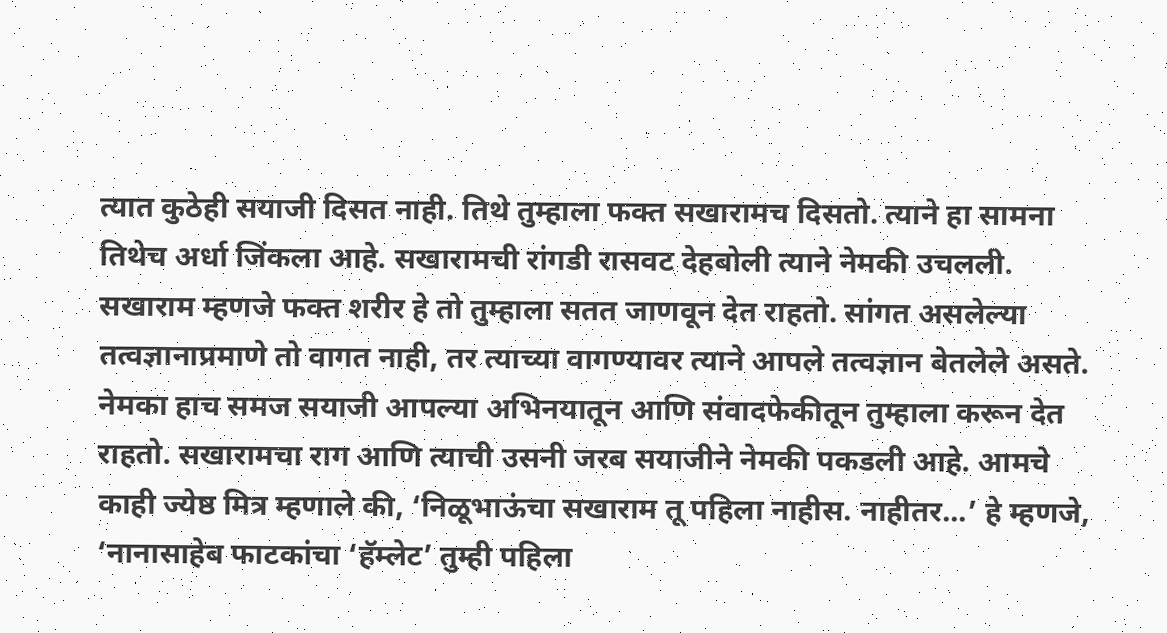त्यात कुठेही सयाजी दिसत नाही. तिथे तुम्हाला फक्त सखारामच दिसतो. त्याने हा सामना तिथेच अर्धा जिंकला आहे. सखारामची रांगडी रासवट देहबोली त्याने नेमकी उचलली. सखाराम म्हणजे फक्त शरीर हे तो तुम्हाला सतत जाणवून देत राहतो. सांगत असलेल्या तत्वज्ञानाप्रमाणे तो वागत नाही, तर त्याच्या वागण्यावर त्याने आपले तत्वज्ञान बेतलेले असते. नेमका हाच समज सयाजी आपल्या अभिनयातून आणि संवादफेकीतून तुम्हाला करून देत राहतो. सखारामचा राग आणि त्याची उसनी जरब सयाजीने नेमकी पकडली आहे. आमचे काही ज्येष्ठ मित्र म्हणाले की, ‘निळूभाऊंचा सखाराम तू पहिला नाहीस. नाहीतर...’ हे म्हणजे, ‘नानासाहेब फाटकांचा ‘हॅम्लेट’ तुम्ही पहिला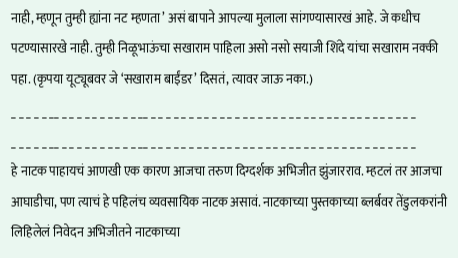नाही, म्हणून तुम्ही ह्यांना नट म्हणता’ असं बापाने आपल्या मुलाला सांगण्यासारखं आहे. जे कधीच पटण्यासारखे नाही. तुम्ही निळूभाऊंचा सखाराम पाहिला असो नसो सयाजी शिंदे यांचा सखाराम नक्की पहा. (कृपया यूट्यूबवर जे ‘सखाराम बाईंडर’ दिसतं, त्यावर जाऊ नका.)
_ _ _ _ _ __ _ _ _ _ _ _ _ _ _ _ __ _ _ _ _ _ _ _ _ _ _ _ _ _ _ _ _ _ _ _ _ _ _ _ _ _ _ _ _ _ _ _ _ _ _ _
_ _ _ _ _ __ _ _ _ _ _ _ _ _ _ _ __ _ _ _ _ _ _ _ _ _ _ _ _ _ _ _ _ _ _ _ _ _ _ _ _ _ _ _ _ _ _ _ _ _ _ _
हे नाटक पाहायचं आणखी एक कारण आजचा तरुण दिग्दर्शक अभिजीत झुंजारराव. म्हटलं तर आजचा आघाडीचा, पण त्याचं हे पहिलंच व्यवसायिक नाटक असावं. नाटकाच्या पुस्तकाच्या ब्लर्बवर तेंडुलकरांनी लिहिलेलं निवेदन अभिजीतने नाटकाच्या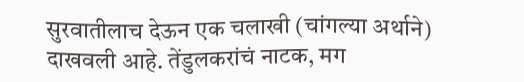सुरवातीलाच देऊन एक चलाखी (चांगल्या अर्थाने) दाखवली आहे. तेंडुलकरांचं नाटक, मग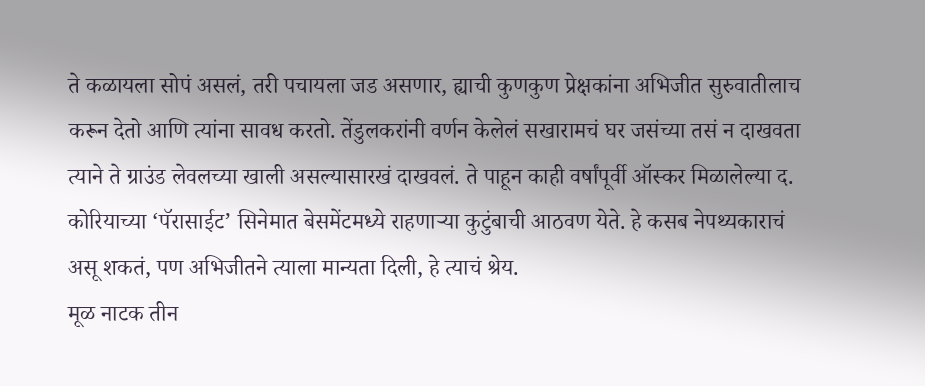ते कळायला सोपं असलं, तरी पचायला जड असणार, ह्याची कुणकुण प्रेक्षकांना अभिजीत सुरुवातीलाच करून देतो आणि त्यांना सावध करतो. तेंडुलकरांनी वर्णन केलेलं सखारामचं घर जसंच्या तसं न दाखवता त्याने ते ग्राउंड लेवलच्या खाली असल्यासारखं दाखवलं. ते पाहून काही वर्षांपूर्वी ऑस्कर मिळालेल्या द. कोरियाच्या ‘पॅरासाईट’ सिनेमात बेसमेंटमध्ये राहणाऱ्या कुटुंबाची आठवण येते. हे कसब नेपथ्यकाराचं असू शकतं, पण अभिजीतने त्याला मान्यता दिली, हे त्याचं श्रेय.
मूळ नाटक तीन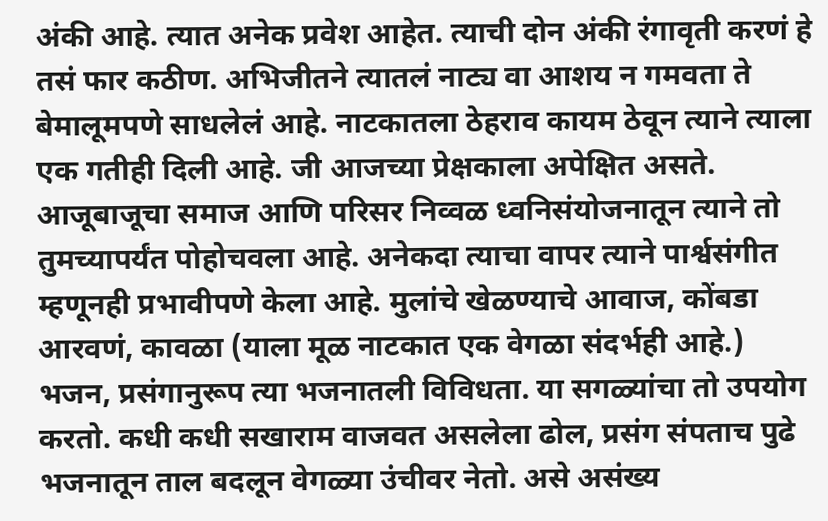अंकी आहे. त्यात अनेक प्रवेश आहेत. त्याची दोन अंकी रंगावृती करणं हे तसं फार कठीण. अभिजीतने त्यातलं नाट्य वा आशय न गमवता ते बेमालूमपणे साधलेलं आहे. नाटकातला ठेहराव कायम ठेवून त्याने त्याला एक गतीही दिली आहे. जी आजच्या प्रेक्षकाला अपेक्षित असते. आजूबाजूचा समाज आणि परिसर निव्वळ ध्वनिसंयोजनातून त्याने तो तुमच्यापर्यंत पोहोचवला आहे. अनेकदा त्याचा वापर त्याने पार्श्वसंगीत म्हणूनही प्रभावीपणे केला आहे. मुलांचे खेळण्याचे आवाज, कोंबडा आरवणं, कावळा (याला मूळ नाटकात एक वेगळा संदर्भही आहे.) भजन, प्रसंगानुरूप त्या भजनातली विविधता. या सगळ्यांचा तो उपयोग करतो. कधी कधी सखाराम वाजवत असलेला ढोल, प्रसंग संपताच पुढे भजनातून ताल बदलून वेगळ्या उंचीवर नेतो. असे असंख्य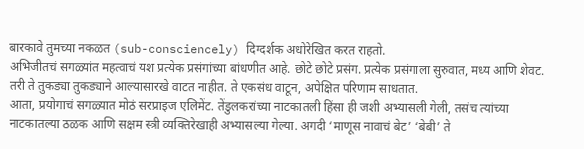बारकावे तुमच्या नकळत (sub-consciencely) दिग्दर्शक अधोरेखित करत राहतो.
अभिजीतचं सगळ्यांत महत्वाचं यश प्रत्येक प्रसंगांच्या बांधणीत आहे. छोटे छोटे प्रसंग. प्रत्येक प्रसंगाला सुरुवात, मध्य आणि शेवट. तरी ते तुकड्या तुकड्याने आल्यासारखे वाटत नाहीत. ते एकसंध वाटून, अपेक्षित परिणाम साधतात.
आता, प्रयोगाचं सगळ्यात मोठं सरप्राइज एलिमेंट. तेंडुलकरांच्या नाटकातली हिंसा ही जशी अभ्यासली गेली, तसंच त्यांच्या नाटकातल्या ठळक आणि सक्षम स्त्री व्यक्तिरेखाही अभ्यासल्या गेल्या. अगदी ‘माणूस नावाचं बेट’ ‘बेबी’ ते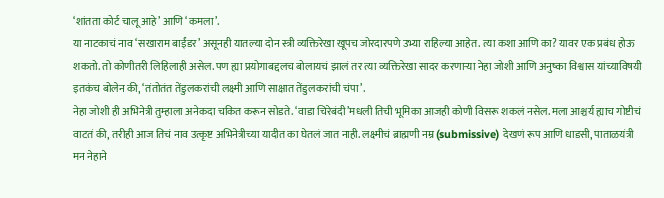‘शांतता कोर्ट चालू आहे’ आणि ‘कमला’.
या नाटकाचं नाव ‘सखाराम बाईंडर’ असूनही यातल्या दोन स्त्री व्यक्तिरेखा खूपच जोरदारपणे उभ्या राहिल्या आहेत. त्या कशा आणि का? यावर एक प्रबंध होऊ शकतो. तो कोणीतरी लिहिलाही असेल. पण ह्या प्रयोगाबद्दलच बोलायचं झालं तर त्या व्यक्तिरेखा सादर करणाऱ्या नेहा जोशी आणि अनुष्का विश्वास यांच्याविषयी इतकंच बोलेन की, ‘तंतोतंत तेंडुलकरांची लक्ष्मी आणि साक्षात तेंडुलकरांची चंपा’.
नेहा जोशी ही अभिनेत्री तुम्हाला अनेकदा चकित करून सोडते. ‘वाडा चिरेबंदी’मधली तिची भूमिका आजही कोणी विसरू शकलं नसेल. मला आश्चर्य ह्याच गोष्टीचं वाटतं की, तरीही आज तिचं नाव उत्कृष्ट अभिनेत्रीच्या यादीत का घेतलं जात नाही. लक्ष्मीचं ब्राह्मणी नम्र (submissive) देखणं रूप आणि धाडसी, पाताळयंत्री मन नेहाने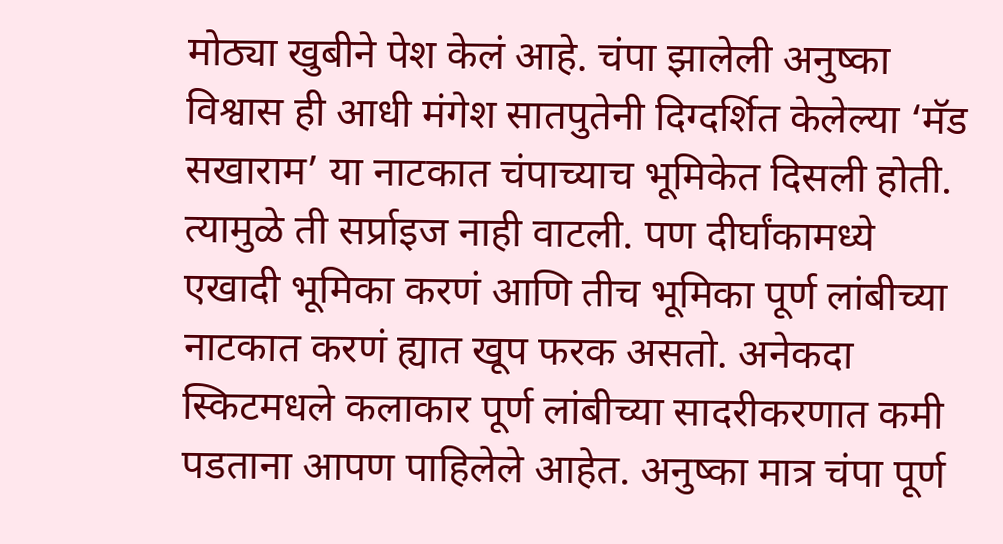मोठ्या खुबीने पेश केलं आहे. चंपा झालेली अनुष्का विश्वास ही आधी मंगेश सातपुतेनी दिग्दर्शित केलेल्या ‘मॅड सखाराम’ या नाटकात चंपाच्याच भूमिकेत दिसली होती. त्यामुळे ती सर्प्राइज नाही वाटली. पण दीर्घांकामध्ये एखादी भूमिका करणं आणि तीच भूमिका पूर्ण लांबीच्या नाटकात करणं ह्यात खूप फरक असतो. अनेकदा स्किटमधले कलाकार पूर्ण लांबीच्या सादरीकरणात कमी पडताना आपण पाहिलेले आहेत. अनुष्का मात्र चंपा पूर्ण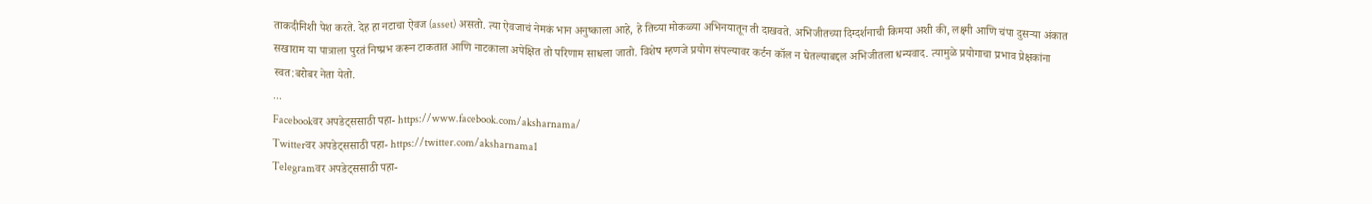ताकदीनिशी पेश करते. देह हा नटाचा ऐवज (asset) असतो. त्या ऐवजाचं नेमकं भान अनुष्काला आहे, हे तिच्या मोकळ्या अभिनयातून ती दाखवते. अभिजीतच्या दिग्दर्शनाची किमया अशी की, लक्ष्मी आणि चंपा दुसऱ्या अंकात सखाराम या पात्राला पुरतं निष्प्रभ करून टाकतात आणि नाटकाला अपेक्षित तो परिणाम साधला जातो. विशेष म्हणजे प्रयोग संपल्यावर कर्टन कॉल न घेतल्याबद्दल अभिजीतला धन्यवाद. त्यामुळे प्रयोगाचा प्रभाव प्रेक्षकांना स्वत:बरोबर नेता येतो.
...
Facebookवर अपडेट्ससाठी पहा- https://www.facebook.com/aksharnama/
Twitterवर अपडेट्ससाठी पहा- https://twitter.com/aksharnama1
Telegramवर अपडेट्ससाठी पहा-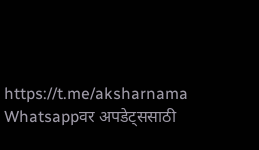https://t.me/aksharnama
Whatsappवर अपडेट्ससाठी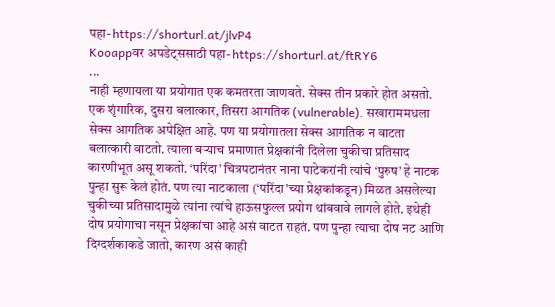पहा- https://shorturl.at/jlvP4
Kooappवर अपडेट्ससाठी पहा- https://shorturl.at/ftRY6
...
नाही म्हणायला या प्रयोगात एक कमतरता जाणवते. सेक्स तीन प्रकारे होत असतो. एक शृंगारिक, दुसरा बलात्कार, तिसरा आगतिक (vulnerable). सखाराममधला सेक्स आगतिक अपेक्षित आहे. पण या प्रयोगातला सेक्स आगतिक न वाटता बलात्कारी वाटतो. त्याला बऱ्याच प्रमाणात प्रेक्षकांनी दिलेला चुकीचा प्रतिसाद कारणीभूत असू शकतो. ‘परिंदा’ चित्रपटानंतर नाना पाटेकरांनी त्यांचे ‘पुरुष’ हे नाटक पुन्हा सुरू केलं होतं. पण त्या नाटकाला (‘परिंदा’च्या प्रेक्षकांकडून) मिळत असलेल्या चुकीच्या प्रतिसादामुळे त्यांना त्यांचे हाऊसफुल्ल प्रयोग थांबवावे लागले होते. इथेही दोष प्रयोगाचा नसून प्रेक्षकांचा आहे असं वाटत राहतं. पण पुन्हा त्याचा दोष नट आणि दिग्दर्शकाकडे जातो, कारण असं काही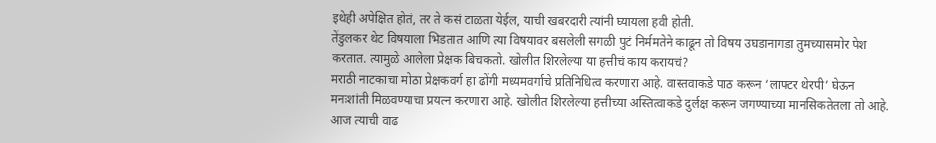इथेही अपेक्षित होतं, तर ते कसं टाळता येईल, याची खबरदारी त्यांनी घ्यायला हवी होती.
तेंडुलकर थेट विषयाला भिडतात आणि त्या विषयावर बसलेली सगळी पुटं निर्ममतेने काढून तो विषय उघडानागडा तुमच्यासमोर पेश करतात. त्यामुळे आलेला प्रेक्षक बिचकतो. खोलीत शिरलेल्या या हत्तीचं काय करायचं?
मराठी नाटकाचा मोठा प्रेक्षकवर्ग हा ढोंगी मध्यमवर्गाचे प्रतिनिधित्व करणारा आहे. वास्तवाकडे पाठ करून ‘लाफ्टर थेरपी’ घेऊन मनःशांती मिळवण्याचा प्रयत्न करणारा आहे. खोलीत शिरलेल्या हत्तीच्या अस्तित्वाकडे दुर्लक्ष करून जगण्याच्या मानसिकतेतला तो आहे. आज त्याची वाढ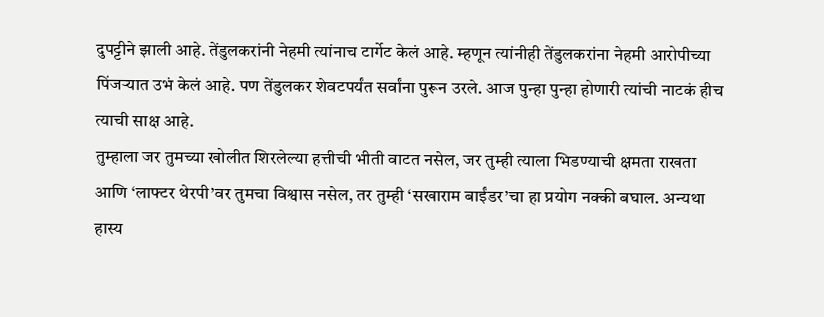दुपट्टीने झाली आहे. तेंडुलकरांनी नेहमी त्यांनाच टार्गेट केलं आहे. म्हणून त्यांनीही तेंडुलकरांना नेहमी आरोपीच्या पिंजऱ्यात उभं केलं आहे. पण तेंडुलकर शेवटपर्यंत सर्वांना पुरून उरले. आज पुन्हा पुन्हा होणारी त्यांची नाटकं हीच त्याची साक्ष आहे.
तुम्हाला जर तुमच्या खोलीत शिरलेल्या हत्तीची भीती वाटत नसेल, जर तुम्ही त्याला भिडण्याची क्षमता राखता आणि ‘लाफ्टर थेरपी’वर तुमचा विश्वास नसेल, तर तुम्ही ‘सखाराम बाईंडर’चा हा प्रयोग नक्की बघाल. अन्यथा हास्य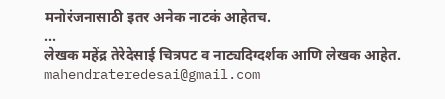मनोरंजनासाठी इतर अनेक नाटकं आहेतच.
...
लेखक महेंद्र तेरेदेसाई चित्रपट व नाट्यदिग्दर्शक आणि लेखक आहेत.
mahendrateredesai@gmail.com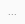...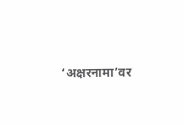‘अक्षरनामा’वर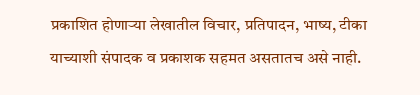प्रकाशित होणाऱ्या लेखातील विचार, प्रतिपादन, भाष्य, टीका याच्याशी संपादक व प्रकाशक सहमत असतातच असे नाही.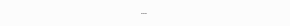...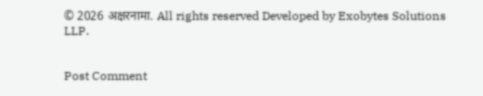© 2026 अक्षरनामा. All rights reserved Developed by Exobytes Solutions LLP.


Post Comment